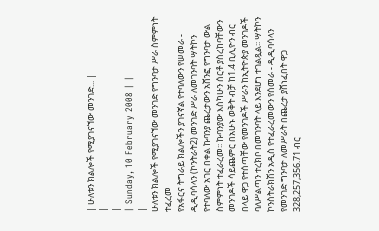| ሁለቱን ክልሎች የሚያገናኘው መንገድ... |
|
|
| Sunday, 10 February 2008 | |
|
ሁለቱን ክልሎች የሚያገናኘው መንገድ የግንባታ ሥራ ስምምነት ተፈረመ
የአፋርና ትግራይ ክልሎችን ያገናኛል የተባለውን የሠመራ - ዲዲባሳላን (ኮንትራት2) መንገድ ሥራ ለመገንባት ሣትኮን የተባለው አገር በቀል ኩባንያ ጨረታውን አሸንፎ የግንባታ ውል ስምምነት ተፈራረመ፡፡ ኩባንያው እስካሁን ሰርቶ ያስረከባቸውን መንገዶች ሳይጨምር በአሁኑ ወቅት ብቻ ከ1.4 ቢሊዮን ብር በላይ ዋጋ የተሰጣቸው የመንገዶች ሥራን ከኢትዮጵያ መንገዶች ባለሥልጣን ተረክቦ በመገንባት ላይ እንደሆነ ተገልጿል፡፡ ሣትኮን ኮንስትራክሽን አዲስ የተፈራረመውን የሰመራ - ዲዲባሳላን የመንገድ ግንባታ ለመሥራት በጨረታ ያሸነፈበት ዋጋ 328,257,356.71 ብር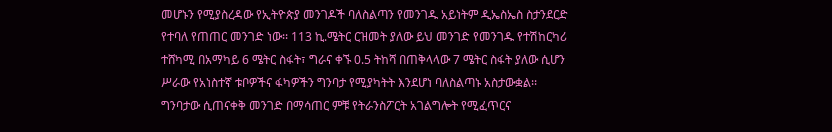መሆኑን የሚያስረዳው የኢትዮጵያ መንገዶች ባለስልጣን የመንገዱ አይነትም ዲኤስኤስ ስታንደርድ የተባለ የጠጠር መንገድ ነው፡፡ 113 ኪ.ሜትር ርዝመት ያለው ይህ መንገድ የመንገዱ የተሽከርካሪ ተሸካሚ በአማካይ 6 ሜትር ስፋት፣ ግራና ቀኙ 0.5 ትከሻ በጠቅላላው 7 ሜትር ስፋት ያለው ሲሆን ሥራው የአነስተኛ ቱቦዎችና ፋካዎችን ግንባታ የሚያካትት እንደሆነ ባለስልጣኑ አስታውቋል፡፡ ግንባታው ሲጠናቀቅ መንገድ በማሳጠር ምቹ የትራንስፖርት አገልግሎት የሚፈጥርና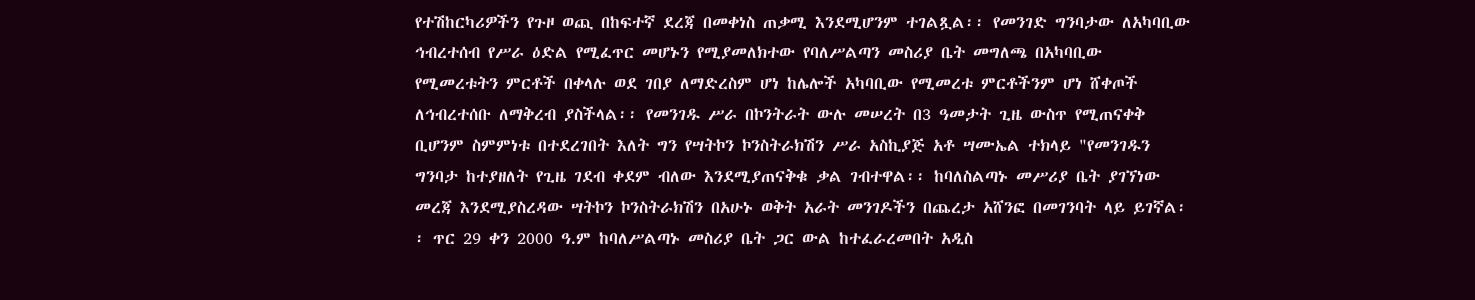የተሽከርካሪዎችን የጉዞ ወጪ በከፍተኛ ደረጃ በመቀነስ ጠቃሚ እንደሚሆንም ተገልጿል፡፡ የመንገድ ግንባታው ለአካባቢው ኅብረተሰብ የሥራ ዕድል የሚፈጥር መሆኑን የሚያመለክተው የባለሥልጣን መስሪያ ቤት መግለጫ በአካባቢው የሚመረቱትን ምርቶች በቀላሉ ወደ ገበያ ለማድረስም ሆነ ከሌሎች አካባቢው የሚመረቱ ምርቶችንም ሆነ ሸቀጦች ለኅብረተሰቡ ለማቅረብ ያስችላል፡፡ የመንገዱ ሥራ በኮንትራት ውሉ መሠረት በ3 ዓመታት ጊዜ ውስጥ የሚጠናቀቅ ቢሆንም ስምምነቱ በተደረገበት እለት ግን የሣትኮን ኮንስትራክሽን ሥራ አስኪያጅ አቶ ሣሙኤል ተክላይ "የመንገዱን ግንባታ ከተያዘለት የጊዜ ገደብ ቀደም ብለው እንደሚያጠናቅቁ ቃል ገብተዋል፡፡ ከባለስልጣኑ መሥሪያ ቤት ያገኘነው መረጃ እንደሚያስረዳው ሣትኮን ኮንስትራክሽን በአሁኑ ወቅት አራት መንገዶችን በጨረታ አሸንፎ በመገንባት ላይ ይገኛል፡፡ ጥር 29 ቀን 2000 ዓ.ም ከባለሥልጣኑ መስሪያ ቤት ጋር ውል ከተፈራረመበት አዲስ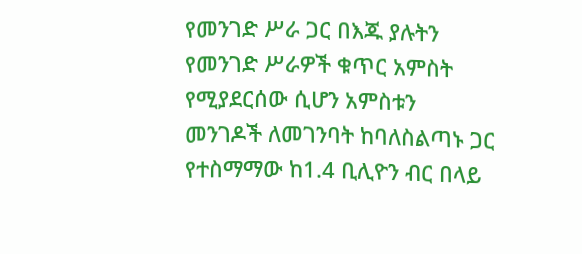የመንገድ ሥራ ጋር በእጁ ያሉትን የመንገድ ሥራዎች ቁጥር አምስት የሚያደርሰው ሲሆን አምስቱን መንገዶች ለመገንባት ከባለስልጣኑ ጋር የተስማማው ከ1.4 ቢሊዮን ብር በላይ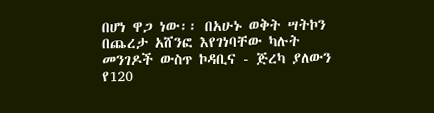በሆነ ዋጋ ነው፡፡ በአሁኑ ወቅት ሣትኮን በጨረታ አሸንፎ እየገነባቸው ካሉት መንገዶች ውስጥ ኮዳቢና - ጅረካ ያለውን የ120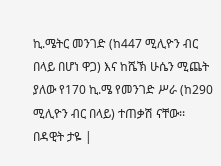ኪ.ሜትር መንገድ (ከ447 ሚሊዮን ብር በላይ በሆነ ዋጋ) እና ከሼኽ ሁሴን ሚጨት ያለው የ170 ኪ.ሜ የመንገድ ሥራ (ከ290 ሚሊዮን ብር በላይ) ተጠቃሽ ናቸው፡፡ በዳዊት ታዬ |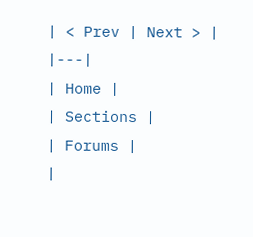| < Prev | Next > |
|---|
| Home |
| Sections |
| Forums |
|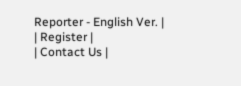Reporter - English Ver. |
| Register |
| Contact Us |